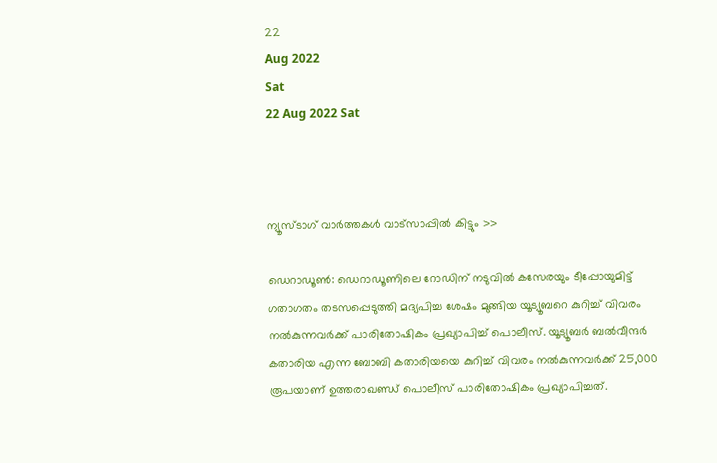22
Aug 2022
Sat
22 Aug 2022 Sat



ന്യൂസ്ടാഗ് വാര്‍ത്തകള്‍ വാട്‌സാപ്പില്‍ കിട്ടും >>

ഡെറാഡൂൺ: ഡെറാഡൂണിലെ റോഡിന് നടുവിൽ കസേരയും ടീപ്പോയുമിട്ട് ഗതാഗതം തടസപ്പെടുത്തി മദ്യപിച്ച ശേഷം മുങ്ങിയ യൂട്യൂബറെ കുറിച്ച് വിവരം നൽകുന്നവർക്ക് പാരിതോഷികം പ്രഖ്യാപിച്ച് പൊലീസ്. യൂട്യൂബർ ബൽവീന്ദർ കതാരിയ എന്ന ബോബി കതാരിയയെ കുറിച്ച് വിവരം നല്‍കുന്നവര്‍ക്ക് 25,000 രൂപയാണ് ഉത്തരാഖണ്ഡ് പൊലീസ് പാരിതോഷികം പ്രഖ്യാപിച്ചത്.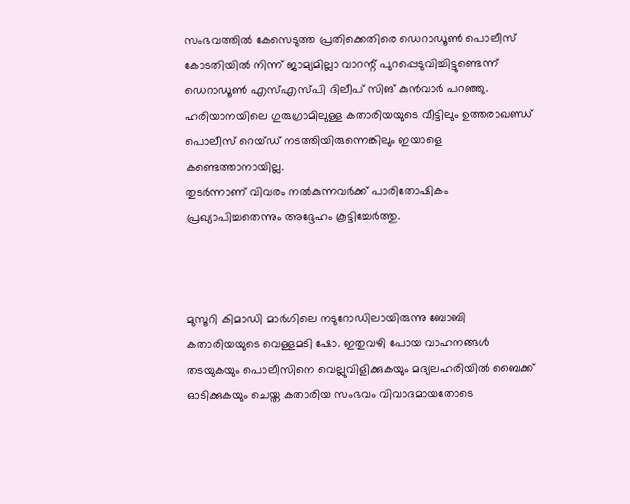സംഭവത്തിൽ കേസെടുത്ത പ്രതിക്കെതിരെ ഡെറാഡൂൺ പൊലീസ് കോടതിയിൽ നിന്ന് ജാമ്യമില്ലാ വാറന്റ് പുറപ്പെടുവിച്ചിട്ടുണ്ടെന്ന് ഡെറാഡൂൺ എസ്എസ്പി ദിലീപ് സിങ് കുൻവാർ പറഞ്ഞു. ഹരിയാനയിലെ ഗുരുഗ്രാമിലുള്ള കതാരിയയുടെ വീട്ടിലും ഉത്തരാഖണ്ഡ് പൊലീസ് റെയ്ഡ് നടത്തിയിരുന്നെങ്കിലും ഇയാളെ കണ്ടെത്താനായില്ല.
തുടർന്നാണ് വിവരം നൽകുന്നവർക്ക് പാരിതോഷികം പ്രഖ്യാപിച്ചതെന്നും അദ്ദേഹം കൂട്ടിച്ചേർത്തു.



മുസൂറി കിമാഡി മാർഗിലെ നടുറോഡിലായിരുന്നു ബോബി കതാരിയയുടെ വെള്ളമടി ഷോ. ഇതുവഴി പോയ വാഹനങ്ങൾ തടയുകയും പൊലീസിനെ വെല്ലുവിളിക്കുകയും മദ്യലഹരിയിൽ ബൈക്ക് ഓടിക്കുകയും ചെയ്ത കതാരിയ സംഭവം വിവാദമായതോടെ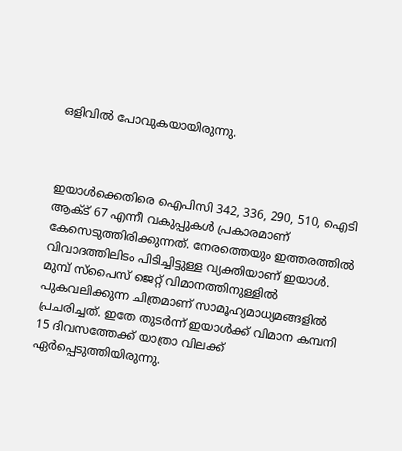ഒളിവിൽ പോവുകയായിരുന്നു.



ഇയാൾക്കെതിരെ ഐപിസി 342, 336, 290, 510, ഐടി ആക്ട് 67 എന്നീ വകുപ്പുകൾ പ്രകാരമാണ് കേസെടുത്തിരിക്കുന്നത്. നേരത്തെയും ഇത്തരത്തിൽ വിവാദത്തിലിടം പിടിച്ചിട്ടുള്ള വ്യക്തിയാണ് ഇയാൾ. മുമ്പ് സ്പൈസ് ജെറ്റ് വിമാനത്തിനുള്ളിൽ പുകവലിക്കുന്ന ചിത്രമാണ് സാമൂഹ്യമാധ്യമങ്ങളിൽ പ്രചരിച്ചത്. ഇതേ തുടർന്ന് ഇയാൾക്ക് വിമാന കമ്പനി 15 ദിവസത്തേക്ക് യാത്രാ വിലക്ക് ഏർപ്പെടുത്തിയിരുന്നു.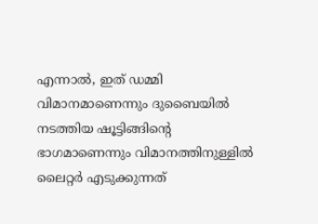എന്നാൽ, ഇത് ഡമ്മി വിമാനമാണെന്നും ദുബൈയിൽ നടത്തിയ ഷൂട്ടിങ്ങിന്റെ ഭാഗമാണെന്നും വിമാനത്തിനുള്ളിൽ ലൈറ്റർ എടുക്കുന്നത്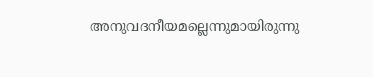അനുവദനീയമല്ലെന്നുമായിരുന്നു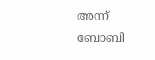അന്ന് ബോബി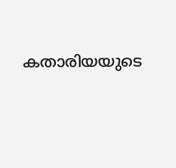കതാരിയയുടെ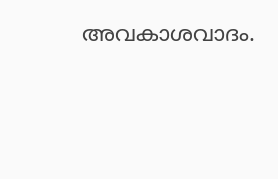അവകാശവാദം.